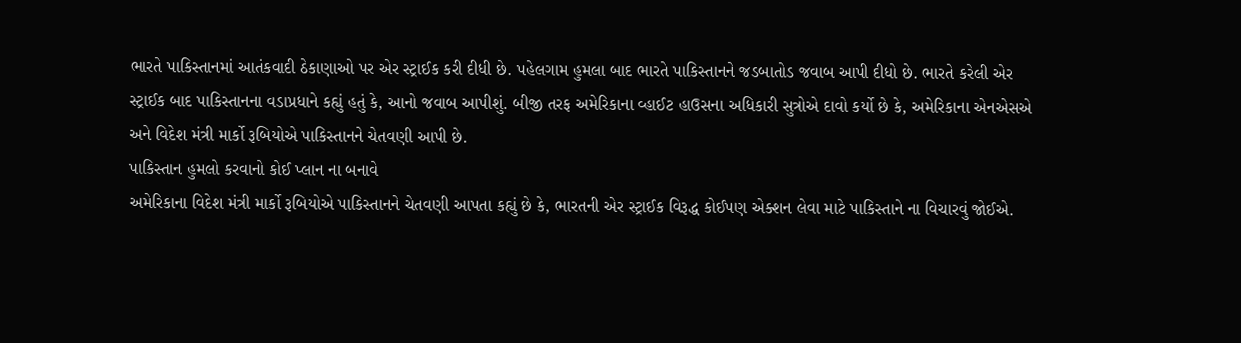ભારતે પાકિસ્તાનમાં આતંકવાદી ઠેકાણાઓ પર એર સ્ટ્રાઈક કરી દીધી છે. પહેલગામ હુમલા બાદ ભારતે પાકિસ્તાનને જડબાતોડ જવાબ આપી દીધો છે. ભારતે કરેલી એર સ્ટ્રાઈક બાદ પાકિસ્તાનના વડાપ્રધાને કહ્યું હતું કે, આનો જવાબ આપીશું. બીજી તરફ અમેરિકાના વ્હાઈટ હાઉસના અધિકારી સુત્રોએ દાવો કર્યો છે કે, અમેરિકાના એનએસએ અને વિદેશ મંત્રી માર્કો રૂબિયોએ પાકિસ્તાનને ચેતવણી આપી છે.
પાકિસ્તાન હુમલો કરવાનો કોઈ પ્લાન ના બનાવે
અમેરિકાના વિદેશ મંત્રી માર્કો રૂબિયોએ પાકિસ્તાનને ચેતવણી આપતા કહ્યું છે કે, ભારતની એર સ્ટ્રાઈક વિરૂદ્ધ કોઈપણ એક્શન લેવા માટે પાકિસ્તાને ના વિચારવું જોઈએ.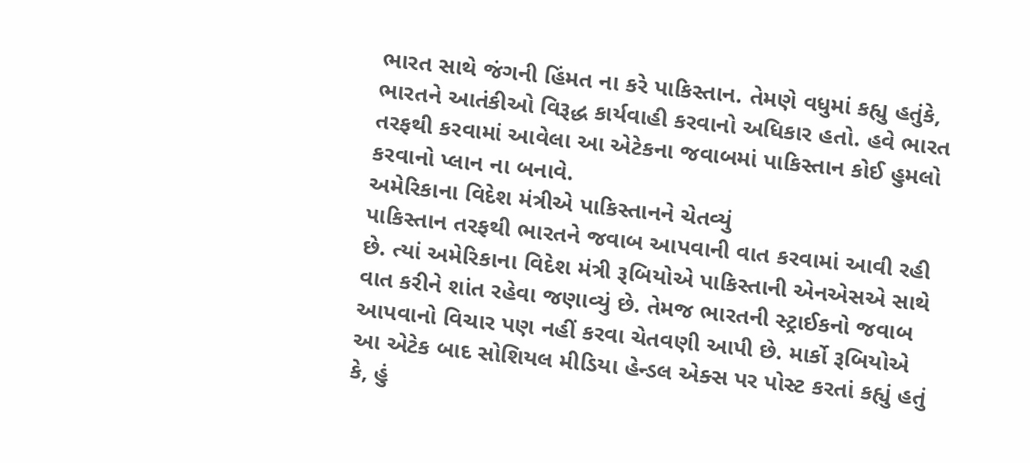ભારત સાથે જંગની હિંમત ના કરે પાકિસ્તાન. તેમણે વધુમાં કહ્યુ હતુંકે, ભારતને આતંકીઓ વિરૂદ્ધ કાર્યવાહી કરવાનો અધિકાર હતો. હવે ભારત તરફથી કરવામાં આવેલા આ એટેકના જવાબમાં પાકિસ્તાન કોઈ હુમલો કરવાનો પ્લાન ના બનાવે.
અમેરિકાના વિદેશ મંત્રીએ પાકિસ્તાનને ચેતવ્યું
પાકિસ્તાન તરફથી ભારતને જવાબ આપવાની વાત કરવામાં આવી રહી છે. ત્યાં અમેરિકાના વિદેશ મંત્રી રૂબિયોએ પાકિસ્તાની એનએસએ સાથે વાત કરીને શાંત રહેવા જણાવ્યું છે. તેમજ ભારતની સ્ટ્રાઈકનો જવાબ આપવાનો વિચાર પણ નહીં કરવા ચેતવણી આપી છે. માર્કો રૂબિયોએ આ એટેક બાદ સોશિયલ મીડિયા હેન્ડલ એક્સ પર પોસ્ટ કરતાં કહ્યું હતું કે, હું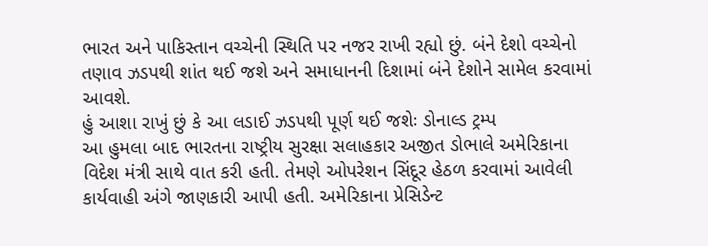ભારત અને પાકિસ્તાન વચ્ચેની સ્થિતિ પર નજર રાખી રહ્યો છું. બંને દેશો વચ્ચેનો તણાવ ઝડપથી શાંત થઈ જશે અને સમાધાનની દિશામાં બંને દેશોને સામેલ કરવામાં આવશે.
હું આશા રાખું છું કે આ લડાઈ ઝડપથી પૂર્ણ થઈ જશેઃ ડોનાલ્ડ ટ્રમ્પ
આ હુમલા બાદ ભારતના રાષ્ટ્રીય સુરક્ષા સલાહકાર અજીત ડોભાલે અમેરિકાના વિદેશ મંત્રી સાથે વાત કરી હતી. તેમણે ઓપરેશન સિંદૂર હેઠળ કરવામાં આવેલી કાર્યવાહી અંગે જાણકારી આપી હતી. અમેરિકાના પ્રેસિડેન્ટ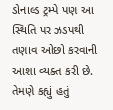ડોનાલ્ડ ટ્રમ્પે પણ આ સ્થિતિ પર ઝડપથી તણાવ ઓછો કરવાની આશા વ્યક્ત કરી છે. તેમણે કહ્યું હતું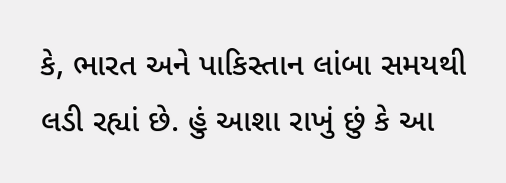કે, ભારત અને પાકિસ્તાન લાંબા સમયથી લડી રહ્યાં છે. હું આશા રાખું છું કે આ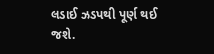લડાઈ ઝડપથી પૂર્ણ થઈ જશે.